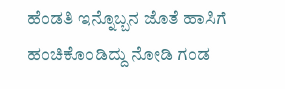ಹೆಂಡತಿ ಇನ್ನೊಬ್ಬನ ಜೊತೆ ಹಾಸಿಗೆ ಹಂಚಿಕೊಂಡಿದ್ದು ನೋಡಿ ಗಂಡ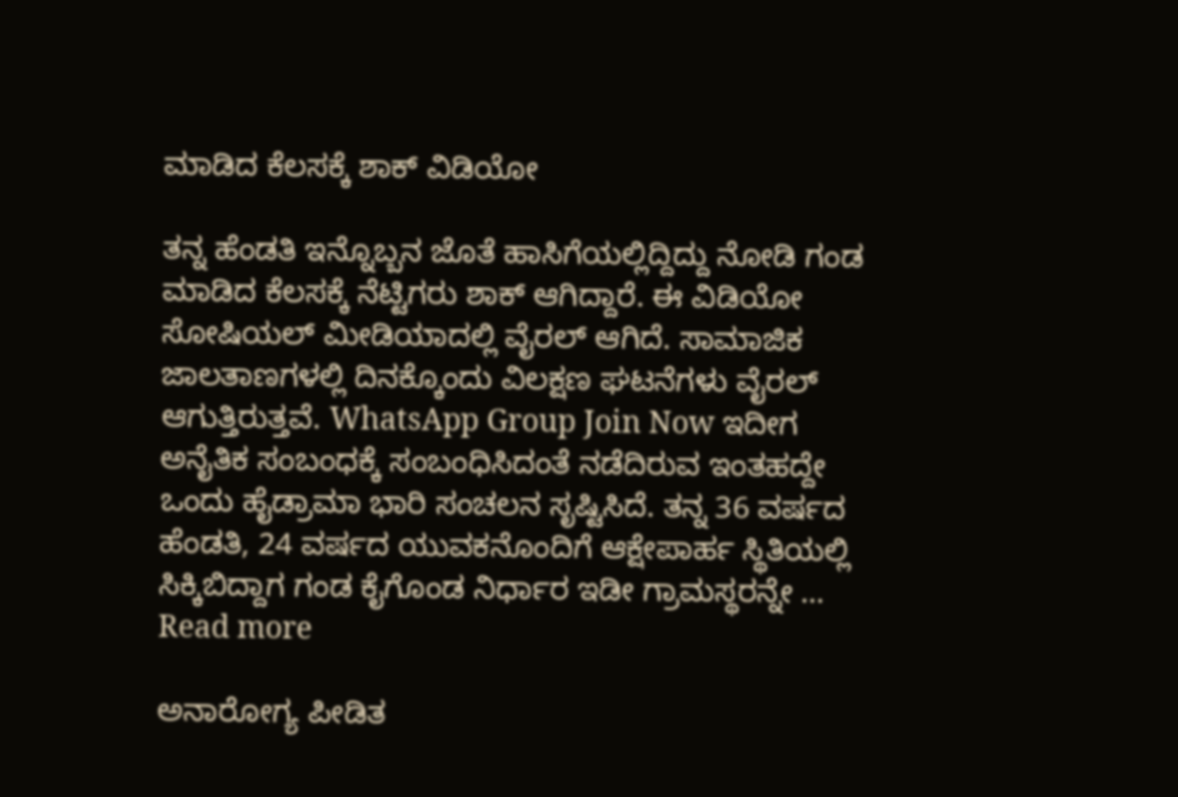ಮಾಡಿದ ಕೆಲಸಕ್ಕೆ ಶಾಕ್ ವಿಡಿಯೋ

ತನ್ನ ಹೆಂಡತಿ ಇನ್ನೊಬ್ಬನ ಜೊತೆ ಹಾಸಿಗೆಯಲ್ಲಿದ್ದಿದ್ದು ನೋಡಿ ಗಂಡ ಮಾಡಿದ ಕೆಲಸಕ್ಕೆ ನೆಟ್ಟಿಗರು ಶಾಕ್ ಆಗಿದ್ದಾರೆ. ಈ ವಿಡಿಯೋ ಸೋಷಿಯಲ್ ಮೀಡಿಯಾದಲ್ಲಿ ವೈರಲ್ ಆಗಿದೆ. ಸಾಮಾಜಿಕ ಜಾಲತಾಣಗಳಲ್ಲಿ ದಿನಕ್ಕೊಂದು ವಿಲಕ್ಷಣ ಘಟನೆಗಳು ವೈರಲ್ ಆಗುತ್ತಿರುತ್ತವೆ. WhatsApp Group Join Now ಇದೀಗ ಅನೈತಿಕ ಸಂಬಂಧಕ್ಕೆ ಸಂಬಂಧಿಸಿದಂತೆ ನಡೆದಿರುವ ಇಂತಹದ್ದೇ ಒಂದು ಹೈಡ್ರಾಮಾ ಭಾರಿ ಸಂಚಲನ ಸೃಷ್ಟಿಸಿದೆ. ತನ್ನ 36 ವರ್ಷದ ಹೆಂಡತಿ, 24 ವರ್ಷದ ಯುವಕನೊಂದಿಗೆ ಆಕ್ಷೇಪಾರ್ಹ ಸ್ಥಿತಿಯಲ್ಲಿ ಸಿಕ್ಕಿಬಿದ್ದಾಗ ಗಂಡ ಕೈಗೊಂಡ ನಿರ್ಧಾರ ಇಡೀ ಗ್ರಾಮಸ್ಥರನ್ನೇ … Read more

ಅನಾರೋಗ್ಯ ಪೀಡಿತ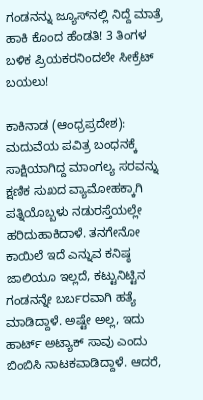ಗಂಡನನ್ನು ಜ್ಯೂಸ್‌ನಲ್ಲಿ ನಿದ್ದೆ ಮಾತ್ರೆ ಹಾಕಿ ಕೊಂದ ಹೆಂಡತಿ! 3 ತಿಂಗಳ ಬಳಿಕ ಪ್ರಿಯಕರನಿಂದಲೇ ಸೀಕ್ರೆಟ್ ಬಯಲು!

ಕಾಕಿನಾಡ (ಆಂಧ್ರಪ್ರದೇಶ): ಮದುವೆಯ ಪವಿತ್ರ ಬಂಧನಕ್ಕೆ ಸಾಕ್ಷಿಯಾಗಿದ್ದ ಮಾಂಗಲ್ಯ ಸರವನ್ನು ಕ್ಷಣಿಕ ಸುಖದ ವ್ಯಾಮೋಹಕ್ಕಾಗಿ ಪತ್ನಿಯೊಬ್ಬಳು ನಡುರಸ್ತೆಯಲ್ಲೇ ಹರಿದುಹಾಕಿದಾಳೆ. ತನಗೇನೋ ಕಾಯಿಲೆ ಇದೆ ಎನ್ನುವ ಕನಿಷ್ಠ ಜಾಲಿಯೂ ಇಲ್ಲದೆ, ಕಟ್ಟುನಿಟ್ಟಿನ ಗಂಡನನ್ನೇ ಬರ್ಬರವಾಗಿ ಹತ್ಯೆ ಮಾಡಿದ್ದಾಳೆ. ಅಷ್ಟೇ ಅಲ್ಲ, ಇದು ಹಾರ್ಟ್ ಅಟ್ಯಾಕ್ ಸಾವು ಎಂದು ಬಿಂಬಿಸಿ ನಾಟಕವಾಡಿದ್ದಾಳೆ. ಆದರೆ,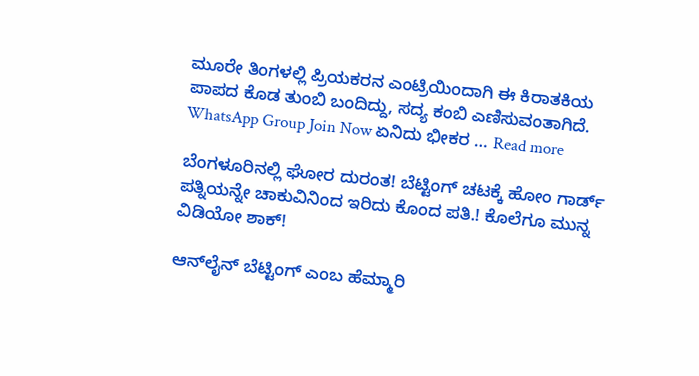ಮೂರೇ ತಿಂಗಳಲ್ಲಿ ಪ್ರಿಯಕರನ ಎಂಟ್ರಿಯಿಂದಾಗಿ ಈ ಕಿರಾತಕಿಯ ಪಾಪದ ಕೊಡ ತುಂಬಿ ಬಂದಿದ್ದು, ಸದ್ಯ ಕಂಬಿ ಎಣಿಸುವಂತಾಗಿದೆ. WhatsApp Group Join Now ಏನಿದು ಭೀಕರ … Read more

ಬೆಂಗಳೂರಿನಲ್ಲಿ ಘೋರ ದುರಂತ! ಬೆಟ್ಟಿಂಗ್ ಚಟಕ್ಕೆ ಹೋಂ ಗಾರ್ಡ್ ಪತ್ನಿಯನ್ನೇ ಚಾಕುವಿನಿಂದ ಇರಿದು ಕೊಂದ ಪತಿ.! ಕೊಲೆಗೂ ಮುನ್ನ ವಿಡಿಯೋ ಶಾಕ್!

ಆನ್‌ಲೈನ್ ಬೆಟ್ಟಿಂಗ್ ಎಂಬ ಹೆಮ್ಮಾರಿ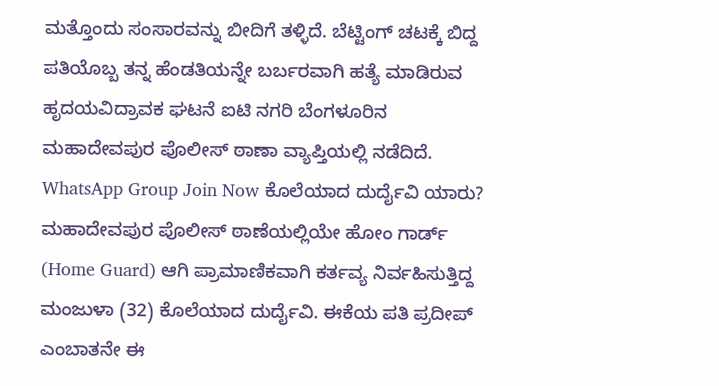ಮತ್ತೊಂದು ಸಂಸಾರವನ್ನು ಬೀದಿಗೆ ತಳ್ಳಿದೆ. ಬೆಟ್ಟಿಂಗ್ ಚಟಕ್ಕೆ ಬಿದ್ದ ಪತಿಯೊಬ್ಬ ತನ್ನ ಹೆಂಡತಿಯನ್ನೇ ಬರ್ಬರವಾಗಿ ಹತ್ಯೆ ಮಾಡಿರುವ ಹೃದಯವಿದ್ರಾವಕ ಘಟನೆ ಐಟಿ ನಗರಿ ಬೆಂಗಳೂರಿನ ಮಹಾದೇವಪುರ ಪೊಲೀಸ್ ಠಾಣಾ ವ್ಯಾಪ್ತಿಯಲ್ಲಿ ನಡೆದಿದೆ. WhatsApp Group Join Now ಕೊಲೆಯಾದ ದುರ್ದೈವಿ ಯಾರು? ಮಹಾದೇವಪುರ ಪೊಲೀಸ್ ಠಾಣೆಯಲ್ಲಿಯೇ ಹೋಂ ಗಾರ್ಡ್ (Home Guard) ಆಗಿ ಪ್ರಾಮಾಣಿಕವಾಗಿ ಕರ್ತವ್ಯ ನಿರ್ವಹಿಸುತ್ತಿದ್ದ ಮಂಜುಳಾ (32) ಕೊಲೆಯಾದ ದುರ್ದೈವಿ. ಈಕೆಯ ಪತಿ ಪ್ರದೀಪ್ ಎಂಬಾತನೇ ಈ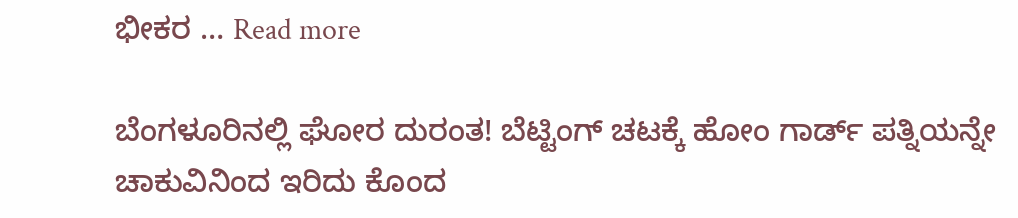ಭೀಕರ … Read more

ಬೆಂಗಳೂರಿನಲ್ಲಿ ಘೋರ ದುರಂತ! ಬೆಟ್ಟಿಂಗ್ ಚಟಕ್ಕೆ ಹೋಂ ಗಾರ್ಡ್ ಪತ್ನಿಯನ್ನೇ ಚಾಕುವಿನಿಂದ ಇರಿದು ಕೊಂದ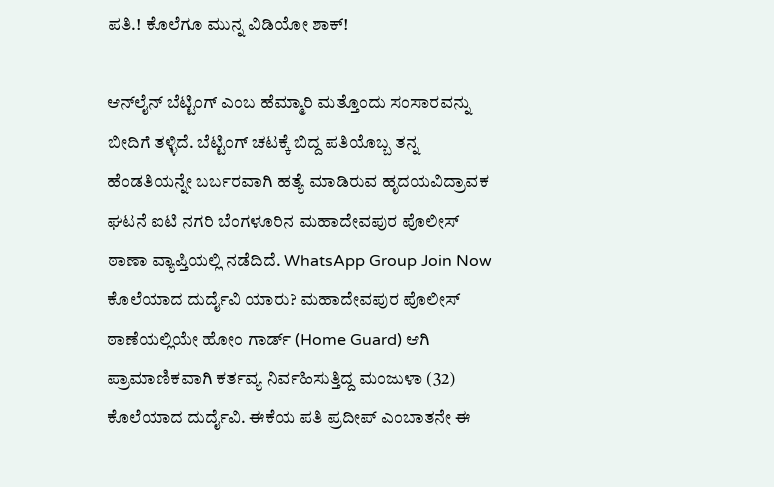ಪತಿ.! ಕೊಲೆಗೂ ಮುನ್ನ ವಿಡಿಯೋ ಶಾಕ್!

ಆನ್‌ಲೈನ್ ಬೆಟ್ಟಿಂಗ್ ಎಂಬ ಹೆಮ್ಮಾರಿ ಮತ್ತೊಂದು ಸಂಸಾರವನ್ನು ಬೀದಿಗೆ ತಳ್ಳಿದೆ. ಬೆಟ್ಟಿಂಗ್ ಚಟಕ್ಕೆ ಬಿದ್ದ ಪತಿಯೊಬ್ಬ ತನ್ನ ಹೆಂಡತಿಯನ್ನೇ ಬರ್ಬರವಾಗಿ ಹತ್ಯೆ ಮಾಡಿರುವ ಹೃದಯವಿದ್ರಾವಕ ಘಟನೆ ಐಟಿ ನಗರಿ ಬೆಂಗಳೂರಿನ ಮಹಾದೇವಪುರ ಪೊಲೀಸ್ ಠಾಣಾ ವ್ಯಾಪ್ತಿಯಲ್ಲಿ ನಡೆದಿದೆ. WhatsApp Group Join Now ಕೊಲೆಯಾದ ದುರ್ದೈವಿ ಯಾರು? ಮಹಾದೇವಪುರ ಪೊಲೀಸ್ ಠಾಣೆಯಲ್ಲಿಯೇ ಹೋಂ ಗಾರ್ಡ್ (Home Guard) ಆಗಿ ಪ್ರಾಮಾಣಿಕವಾಗಿ ಕರ್ತವ್ಯ ನಿರ್ವಹಿಸುತ್ತಿದ್ದ ಮಂಜುಳಾ (32) ಕೊಲೆಯಾದ ದುರ್ದೈವಿ. ಈಕೆಯ ಪತಿ ಪ್ರದೀಪ್ ಎಂಬಾತನೇ ಈ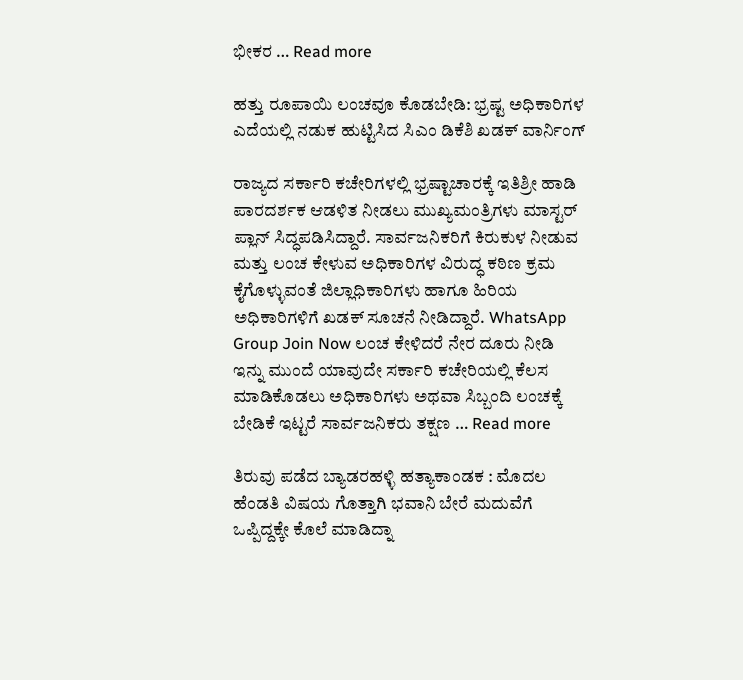ಭೀಕರ … Read more

ಹತ್ತು ರೂಪಾಯಿ ಲಂಚವೂ ಕೊಡಬೇಡಿ: ಭ್ರಷ್ಟ ಅಧಿಕಾರಿಗಳ ಎದೆಯಲ್ಲಿ ನಡುಕ ಹುಟ್ಟಿಸಿದ ಸಿಎಂ ಡಿಕೆಶಿ ಖಡಕ್ ವಾರ್ನಿಂಗ್

ರಾಜ್ಯದ ಸರ್ಕಾರಿ ಕಚೇರಿಗಳಲ್ಲಿ ಭ್ರಷ್ಟಾಚಾರಕ್ಕೆ ಇತಿಶ್ರೀ ಹಾಡಿ ಪಾರದರ್ಶಕ ಆಡಳಿತ ನೀಡಲು ಮುಖ್ಯಮಂತ್ರಿಗಳು ಮಾಸ್ಟರ್ ಪ್ಲಾನ್ ಸಿದ್ಧಪಡಿಸಿದ್ದಾರೆ. ಸಾರ್ವಜನಿಕರಿಗೆ ಕಿರುಕುಳ ನೀಡುವ ಮತ್ತು ಲಂಚ ಕೇಳುವ ಅಧಿಕಾರಿಗಳ ವಿರುದ್ಧ ಕಠಿಣ ಕ್ರಮ ಕೈಗೊಳ್ಳುವಂತೆ ಜಿಲ್ಲಾಧಿಕಾರಿಗಳು ಹಾಗೂ ಹಿರಿಯ ಅಧಿಕಾರಿಗಳಿಗೆ ಖಡಕ್ ಸೂಚನೆ ನೀಡಿದ್ದಾರೆ. WhatsApp Group Join Now ಲಂಚ ಕೇಳಿದರೆ ನೇರ ದೂರು ನೀಡಿ ಇನ್ನು ಮುಂದೆ ಯಾವುದೇ ಸರ್ಕಾರಿ ಕಚೇರಿಯಲ್ಲಿ ಕೆಲಸ ಮಾಡಿಕೊಡಲು ಅಧಿಕಾರಿಗಳು ಅಥವಾ ಸಿಬ್ಬಂದಿ ಲಂಚಕ್ಕೆ ಬೇಡಿಕೆ ಇಟ್ಟರೆ ಸಾರ್ವಜನಿಕರು ತಕ್ಷಣ … Read more

ತಿರುವು ಪಡೆದ ಬ್ಯಾಡರಹಳ್ಳಿ ಹತ್ಯಾಕಾಂಡಕ : ಮೊದಲ ಹೆಂಡತಿ ವಿಷಯ ಗೊತ್ತಾಗಿ ಭವಾನಿ ಬೇರೆ ಮದುವೆಗೆ ಒಪ್ಪಿದ್ದಕ್ಕೇ ಕೊಲೆ ಮಾಡಿದ್ನಾ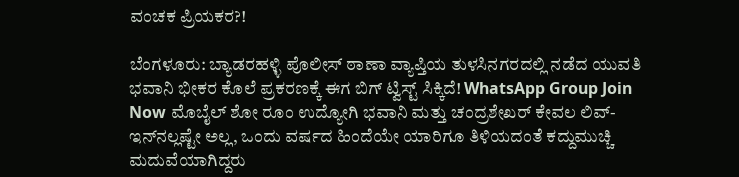ವಂಚಕ ಪ್ರಿಯಕರ?!

ಬೆಂಗಳೂರು: ಬ್ಯಾಡರಹಳ್ಳಿ ಪೊಲೀಸ್ ಠಾಣಾ ವ್ಯಾಪ್ತಿಯ ತುಳಸಿನಗರದಲ್ಲಿ ನಡೆದ ಯುವತಿ ಭವಾನಿ ಭೀಕರ ಕೊಲೆ ಪ್ರಕರಣಕ್ಕೆ ಈಗ ಬಿಗ್ ಟ್ವಿಸ್ಟ್ ಸಿಕ್ಕಿದೆ! WhatsApp Group Join Now ಮೊಬೈಲ್ ಶೋ ರೂಂ ಉದ್ಯೋಗಿ ಭವಾನಿ ಮತ್ತು ಚಂದ್ರಶೇಖರ್ ಕೇವಲ ಲಿವ್-ಇನ್‌ನಲ್ಲಷ್ಟೇ ಅಲ್ಲ, ಒಂದು ವರ್ಷದ ಹಿಂದೆಯೇ ಯಾರಿಗೂ ತಿಳಿಯದಂತೆ ಕದ್ದುಮುಚ್ಚಿ ಮದುವೆಯಾಗಿದ್ದರು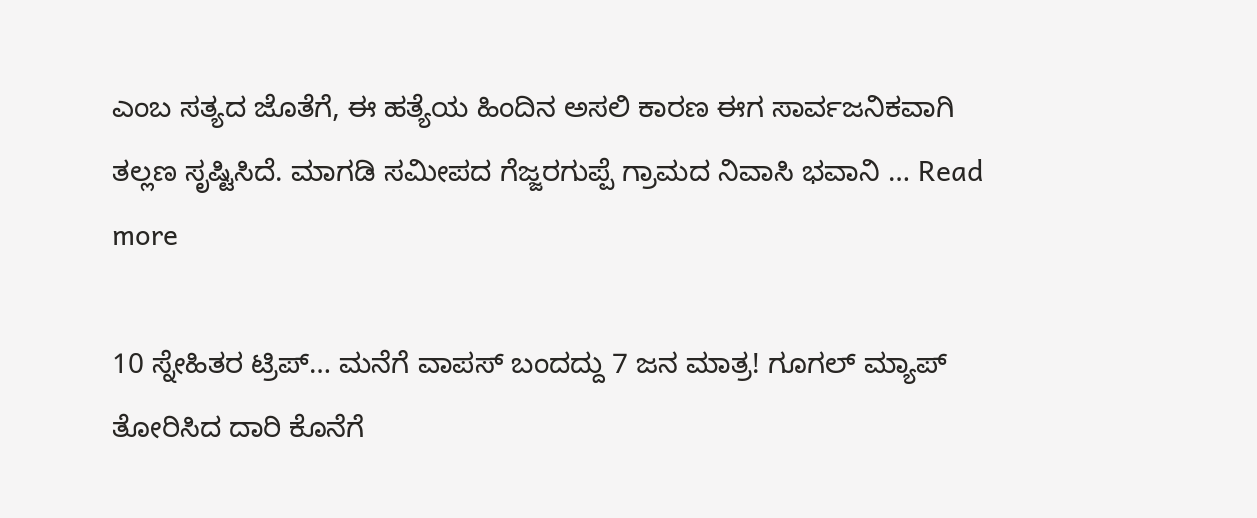ಎಂಬ ಸತ್ಯದ ಜೊತೆಗೆ, ಈ ಹತ್ಯೆಯ ಹಿಂದಿನ ಅಸಲಿ ಕಾರಣ ಈಗ ಸಾರ್ವಜನಿಕವಾಗಿ ತಲ್ಲಣ ಸೃಷ್ಟಿಸಿದೆ. ಮಾಗಡಿ ಸಮೀಪದ ಗೆಜ್ಜರಗುಪ್ಪೆ ಗ್ರಾಮದ ನಿವಾಸಿ ಭವಾನಿ … Read more

10 ಸ್ನೇಹಿತರ ಟ್ರಿಪ್… ಮನೆಗೆ ವಾಪಸ್ ಬಂದದ್ದು 7 ಜನ ಮಾತ್ರ! ಗೂಗಲ್ ಮ್ಯಾಪ್ ತೋರಿಸಿದ ದಾರಿ ಕೊನೆಗೆ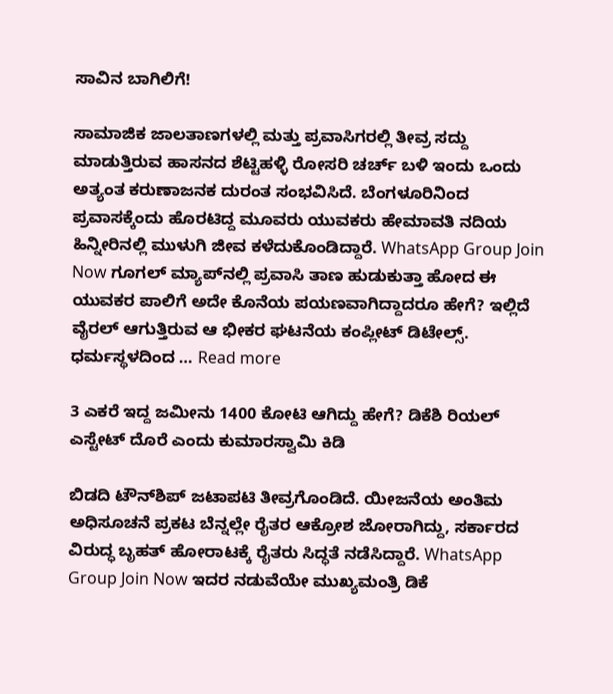ಸಾವಿನ ಬಾಗಿಲಿಗೆ!

ಸಾಮಾಜಿಕ ಜಾಲತಾಣಗಳಲ್ಲಿ ಮತ್ತು ಪ್ರವಾಸಿಗರಲ್ಲಿ ತೀವ್ರ ಸದ್ದು ಮಾಡುತ್ತಿರುವ ಹಾಸನದ ಶೆಟ್ಟಿಹಳ್ಳಿ ರೋಸರಿ ಚರ್ಚ್ ಬಳಿ ಇಂದು ಒಂದು ಅತ್ಯಂತ ಕರುಣಾಜನಕ ದುರಂತ ಸಂಭವಿಸಿದೆ. ಬೆಂಗಳೂರಿನಿಂದ ಪ್ರವಾಸಕ್ಕೆಂದು ಹೊರಟಿದ್ದ ಮೂವರು ಯುವಕರು ಹೇಮಾವತಿ ನದಿಯ ಹಿನ್ನೀರಿನಲ್ಲಿ ಮುಳುಗಿ ಜೀವ ಕಳೆದುಕೊಂಡಿದ್ದಾರೆ. WhatsApp Group Join Now ಗೂಗಲ್ ಮ್ಯಾಪ್‌ನಲ್ಲಿ ಪ್ರವಾಸಿ ತಾಣ ಹುಡುಕುತ್ತಾ ಹೋದ ಈ ಯುವಕರ ಪಾಲಿಗೆ ಅದೇ ಕೊನೆಯ ಪಯಣವಾಗಿದ್ದಾದರೂ ಹೇಗೆ? ಇಲ್ಲಿದೆ ವೈರಲ್ ಆಗುತ್ತಿರುವ ಆ ಭೀಕರ ಘಟನೆಯ ಕಂಪ್ಲೀಟ್ ಡಿಟೇಲ್ಸ್. ಧರ್ಮಸ್ಥಳದಿಂದ … Read more

3 ಎಕರೆ ಇದ್ದ ಜಮೀನು 1400 ಕೋಟಿ ಆಗಿದ್ದು ಹೇಗೆ? ಡಿಕೆಶಿ ರಿಯಲ್ ಎಸ್ಟೇಟ್ ದೊರೆ ಎಂದು ಕುಮಾರಸ್ವಾಮಿ ಕಿಡಿ

ಬಿಡದಿ ಟೌನ್‌ಶಿಪ್ ಜಟಾಪಟಿ ತೀವ್ರಗೊಂಡಿದೆ. ಯೀಜನೆಯ ಅಂತಿಮ ಅಧಿಸೂಚನೆ ಪ್ರಕಟ ಬೆನ್ನಲ್ಲೇ ರೈತರ ಆಕ್ರೋಶ ಜೋರಾಗಿದ್ದು, ಸರ್ಕಾರದ ವಿರುದ್ಧ ಬೃಹತ್ ಹೋರಾಟಕ್ಕೆ ರೈತರು ಸಿದ್ಧತೆ ನಡೆಸಿದ್ದಾರೆ. WhatsApp Group Join Now ಇದರ ನಡುವೆಯೇ ಮುಖ್ಯಮಂತ್ರಿ ಡಿಕೆ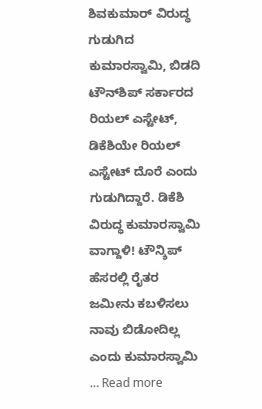ಶಿವಕುಮಾರ್ ವಿರುದ್ಧ ಗುಡುಗಿದ ಕುಮಾರಸ್ವಾಮಿ, ಬಿಡದಿ ಟೌನ್‌ಶಿಪ್ ಸರ್ಕಾರದ ರಿಯಲ್ ಎಸ್ಟೇಟ್, ಡಿಕೆಶಿಯೇ ರಿಯಲ್ ಎಸ್ಟೇಟ್ ದೊರೆ ಎಂದು ಗುಡುಗಿದ್ದಾರೆ. ಡಿಕೆಶಿ ವಿರುದ್ಧ ಕುಮಾರಸ್ವಾಮಿ ವಾಗ್ದಾಳಿ! ಟೌನ್ಶಿಪ್ ಹೆಸರಲ್ಲಿ ರೈತರ ಜಮೀನು ಕಬಳಿಸಲು ನಾವು ಬಿಡೋದಿಲ್ಲ ಎಂದು ಕುಮಾರಸ್ವಾಮಿ … Read more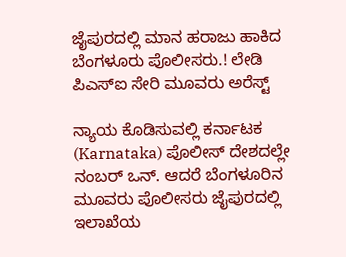ಜೈಪುರದಲ್ಲಿ ಮಾನ ಹರಾಜು ಹಾಕಿದ ಬೆಂಗಳೂರು ಪೊಲೀಸರು.! ಲೇಡಿ ಪಿಎಸ್‌ಐ ಸೇರಿ ಮೂವರು ಅರೆಸ್ಟ್

ನ್ಯಾಯ ಕೊಡಿಸುವಲ್ಲಿ ಕರ್ನಾಟಕ (Karnataka) ಪೊಲೀಸ್ ದೇಶದಲ್ಲೇ ನಂಬರ್ ಒನ್. ಆದರೆ ಬೆಂಗಳೂರಿನ ಮೂವರು ಪೊಲೀಸರು ಜೈಪುರದಲ್ಲಿ ಇಲಾಖೆಯ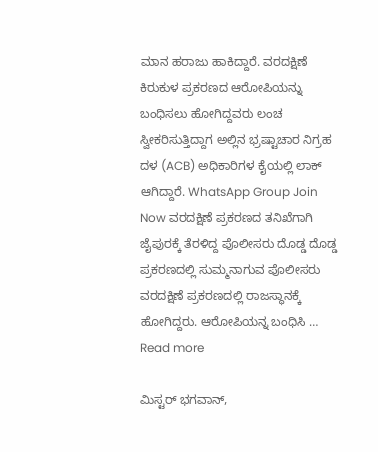ಮಾನ ಹರಾಜು ಹಾಕಿದ್ದಾರೆ. ವರದಕ್ಷಿಣೆ ಕಿರುಕುಳ ಪ್ರಕರಣದ ಆರೋಪಿ‌ಯನ್ನು ಬಂಧಿಸಲು ಹೋಗಿದ್ದವರು ಲಂಚ ಸ್ವೀಕರಿಸುತ್ತಿದ್ದಾಗ ಅಲ್ಲಿನ ಭ್ರಷ್ಟಾಚಾರ ನಿಗ್ರಹ ದಳ (ACB) ಅಧಿಕಾರಿಗಳ ಕೈಯಲ್ಲಿ ಲಾಕ್ ಆಗಿದ್ದಾರೆ. WhatsApp Group Join Now ವರದಕ್ಷಿಣೆ ಪ್ರಕರಣದ ತನಿಖೆಗಾಗಿ ಜೈಪುರಕ್ಕೆ ತೆರಳಿದ್ದ ಪೊಲೀಸರು ದೊಡ್ಡ ದೊಡ್ಡ ಪ್ರಕರಣದಲ್ಲಿ ಸುಮ್ಮನಾಗುವ ಪೊಲೀಸರು ವರದಕ್ಷಿಣೆ ಪ್ರಕರಣದಲ್ಲಿ ರಾಜಸ್ಥಾನಕ್ಕೆ ಹೋಗಿದ್ದರು. ಆರೋಪಿಯನ್ನ ಬಂಧಿಸಿ … Read more

ಮಿಸ್ಟರ್ ಭಗವಾನ್,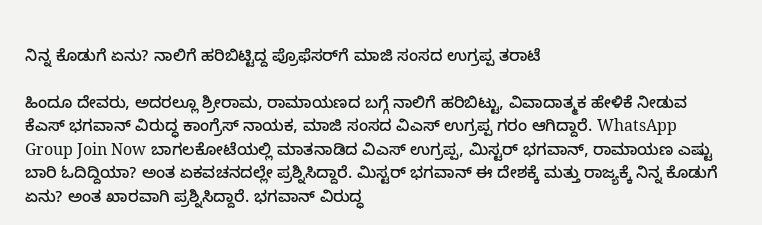ನಿನ್ನ ಕೊಡುಗೆ ಏನು? ನಾಲಿಗೆ ಹರಿಬಿಟ್ಟಿದ್ದ ಪ್ರೊಫೆಸರ್‌ಗೆ ಮಾಜಿ ಸಂಸದ ಉಗ್ರಪ್ಪ ತರಾಟೆ

ಹಿಂದೂ ದೇವರು, ಅದರಲ್ಲೂ ಶ್ರೀರಾಮ, ರಾಮಾಯಣದ ಬಗ್ಗೆ ನಾಲಿಗೆ ಹರಿಬಿಟ್ಟು, ವಿವಾದಾತ್ಮಕ ಹೇಳಿಕೆ ನೀಡುವ ಕೆಎಸ್ ಭಗವಾನ್ ವಿರುದ್ಧ ಕಾಂಗ್ರೆಸ್ ನಾಯಕ, ಮಾಜಿ ಸಂಸದ ವಿಎಸ್ ಉಗ್ರಪ್ಪ ಗರಂ ಆಗಿದ್ದಾರೆ. WhatsApp Group Join Now ಬಾಗಲಕೋಟೆಯಲ್ಲಿ ಮಾತನಾಡಿದ ವಿಎಸ್ ಉಗ್ರಪ್ಪ, ಮಿಸ್ಟರ್ ಭಗವಾನ್, ರಾಮಾಯಣ ಎಷ್ಟು ಬಾರಿ ಓದಿದ್ದಿಯಾ? ಅಂತ ಏಕವಚನದಲ್ಲೇ ಪ್ರಶ್ನಿಸಿದ್ದಾರೆ. ಮಿಸ್ಟರ್ ಭಗವಾನ್ ಈ ದೇಶಕ್ಕೆ ಮತ್ತು ರಾಜ್ಯಕ್ಕೆ ನಿನ್ನ ಕೊಡುಗೆ ಏನು? ಅಂತ ಖಾರವಾಗಿ ಪ್ರಶ್ನಿಸಿದ್ದಾರೆ. ಭಗವಾನ್ ವಿರುದ್ಧ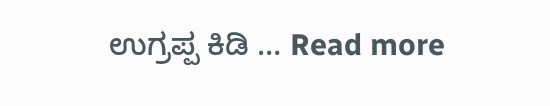ಉಗ್ರಪ್ಪ ಕಿಡಿ … Read more